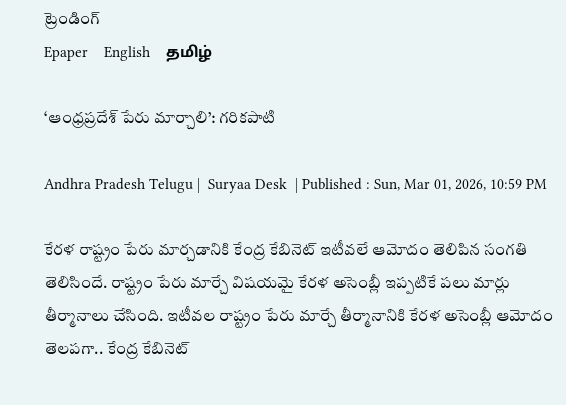ట్రెండింగ్
Epaper    English    தமிழ்

‘ఆంధ్రప్రదేశ్‌ పేరు మార్చాలి’: గరికపాటి

Andhra Pradesh Telugu |  Suryaa Desk  | Published : Sun, Mar 01, 2026, 10:59 PM

కేరళ రాష్ట్రం పేరు మార్చడానికి కేంద్ర కేబినెట్ ఇటీవలే ఆమోదం తెలిపిన సంగతి తెలిసిందే. రాష్ట్రం పేరు మార్చే విషయమై కేరళ అసెంబ్లీ ఇప్పటికే పలు మార్లు తీర్మానాలు చేసింది. ఇటీవల రాష్ట్రం పేరు మార్చే తీర్మానానికి కేరళ అసెంబ్లీ ఆమోదం తెలపగా.. కేంద్ర కేబినెట్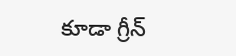కూడా గ్రీన్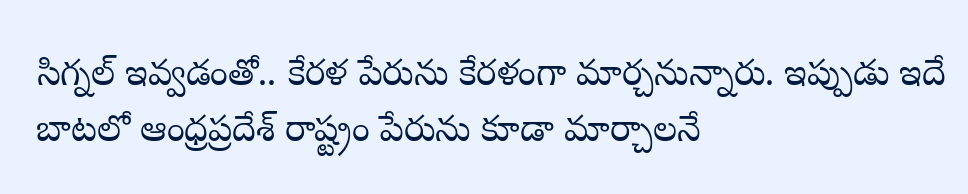సిగ్నల్ ఇవ్వడంతో.. కేరళ పేరును కేరళంగా మార్చనున్నారు. ఇప్పుడు ఇదే బాటలో ఆంధ్రప్రదేశ్ రాష్ట్రం పేరును కూడా మార్చాలనే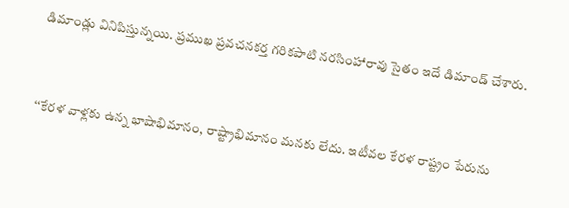డిమాండ్లు వినిపిస్తున్నయి. ప్రముఖ ప్రవచనకర్త గరికపాటి నరసింహారావు సైతం ఇదే డిమాండ్ చేశారు.


‘‘కేరళ వాళ్లకు ఉన్న భాషాభిమానం, రాష్ట్రాభిమానం మనకు లేదు. ఇటీవల కేరళ రాష్ట్రం పేరును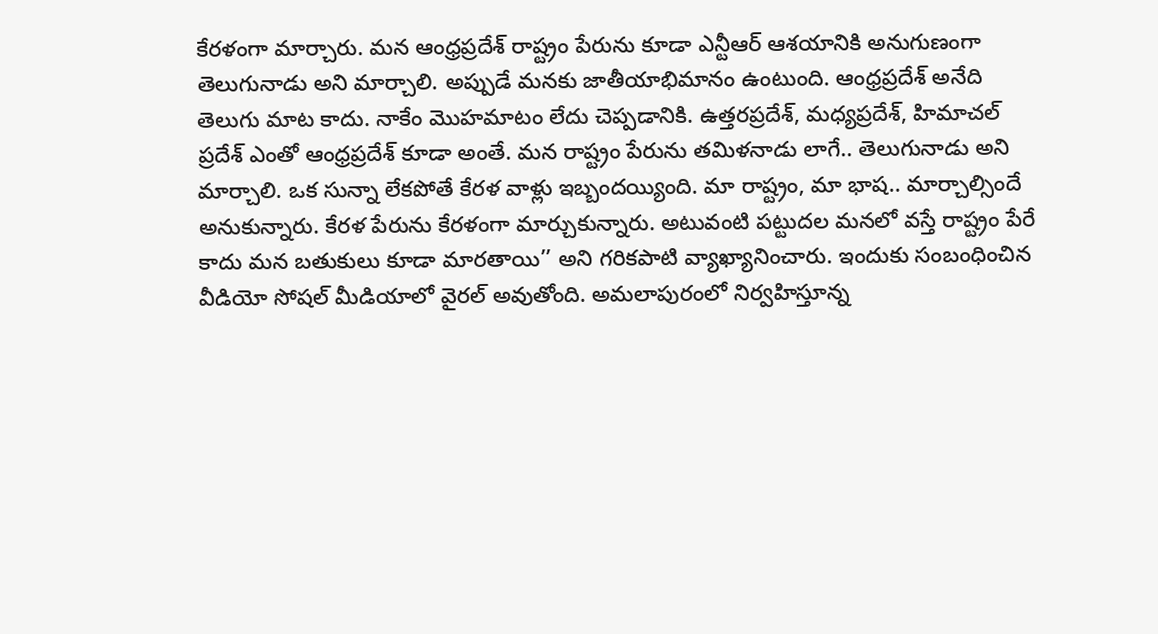కేరళంగా మార్చారు. మన ఆంధ్రప్రదేశ్ రాష్ట్రం పేరును కూడా ఎన్టీఆర్ ఆశయానికి అనుగుణంగా తెలుగునాడు అని మార్చాలి. అప్పుడే మనకు జాతీయాభిమానం ఉంటుంది. ఆంధ్రప్రదేశ్ అనేది తెలుగు మాట కాదు. నాకేం మొహమాటం లేదు చెప్పడానికి. ఉత్తరప్రదేశ్, మధ్యప్రదేశ్, హిమాచల్ ప్రదేశ్ ఎంతో ఆంధ్రప్రదేశ్ కూడా అంతే. మన రాష్ట్రం పేరును తమిళనాడు లాగే.. తెలుగునాడు అని మార్చాలి. ఒక సున్నా లేకపోతే కేరళ వాళ్లు ఇబ్బందయ్యింది. మా రాష్ట్రం, మా భాష.. మార్చాల్సిందే అనుకున్నారు. కేరళ పేరును కేరళంగా మార్చుకున్నారు. అటువంటి పట్టుదల మనలో వస్తే రాష్ట్రం పేరే కాదు మన బతుకులు కూడా మారతాయి’’ అని గరికపాటి వ్యాఖ్యానించారు. ఇందుకు సంబంధించిన వీడియో సోషల్ మీడియాలో వైరల్ అవుతోంది. అమలాపురంలో నిర్వహిస్తూన్న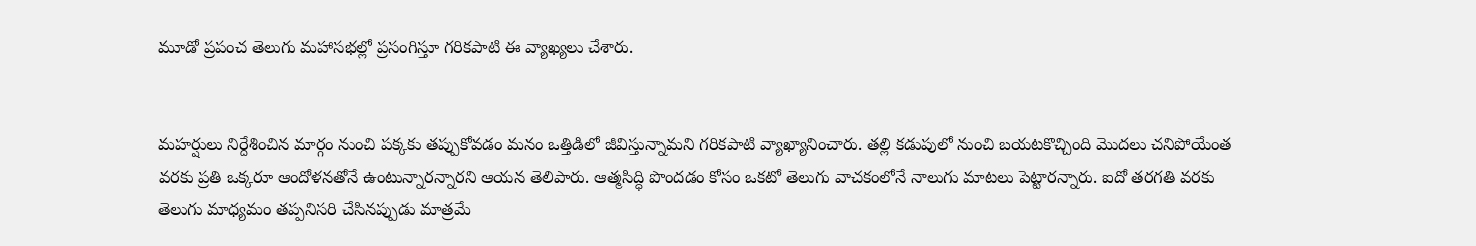మూడో ప్రపంచ తెలుగు మహాసభల్లో ప్రసంగిస్తూ గరికపాటి ఈ వ్యాఖ్యలు చేశారు.


మహర్షులు నిర్దేశించిన మార్గం నుంచి పక్కకు తప్పుకోవడం మనం ఒత్తిడిలో జీవిస్తున్నామని గరికపాటి వ్యాఖ్యానించారు. తల్లి కడుపులో నుంచి బయటకొచ్చింది మొదలు చనిపోయేంత వరకు ప్రతి ఒక్కరూ ఆందోళనతోనే ఉంటున్నారన్నారని ఆయన తెలిపారు. ఆత్మసిద్ధి పొందడం కోసం ఒకటో తెలుగు వాచకంలోనే నాలుగు మాటలు పెట్టారన్నారు. ఐదో తరగతి వరకు తెలుగు మాధ్యమం తప్పనిసరి చేసినప్పుడు మాత్రమే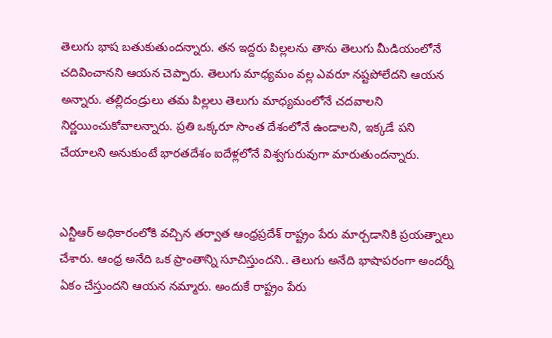తెలుగు భాష బతుకుతుందన్నారు. తన ఇద్దరు పిల్లలను తాను తెలుగు మీడియంలోనే చదివించానని ఆయన చెప్పారు. తెలుగు మాధ్యమం వల్ల ఎవరూ నష్టపోలేదని ఆయన అన్నారు. తల్లిదండ్రులు తమ పిల్లలు తెలుగు మాధ్యమంలోనే చదవాలని నిర్ణయించుకోవాలన్నారు. ప్రతి ఒక్కరూ సొంత దేశంలోనే ఉండాలని, ఇక్కడే పని చేయాలని అనుకుంటే భారతదేశం ఐదేళ్లలోనే విశ్వగురువుగా మారుతుందన్నారు.


ఎన్టీఆర్ అధికారంలోకి వచ్చిన తర్వాత ఆంధ్రప్రదేశ్ రాష్ట్రం పేరు మార్చడానికి ప్రయత్నాలు చేశారు. ఆంధ్ర అనేది ఒక ప్రాంతాన్ని సూచిస్తుందని.. తెలుగు అనేది భాషాపరంగా అందర్నీ ఏకం చేస్తుందని ఆయన నమ్మారు. అందుకే రాష్ట్రం పేరు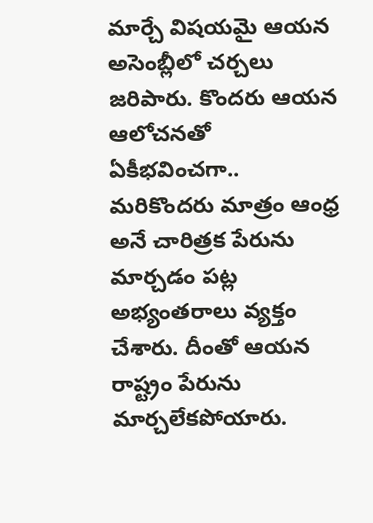మార్చే విషయమై ఆయన అసెంబ్లీలో చర్చలు జరిపారు. కొందరు ఆయన ఆలోచనతో ఏకీభవించగా.. మరికొందరు మాత్రం ఆంధ్ర అనే చారిత్రక పేరును మార్చడం పట్ల అభ్యంతరాలు వ్యక్తం చేశారు. దీంతో ఆయన రాష్ట్రం పేరును మార్చలేకపోయారు.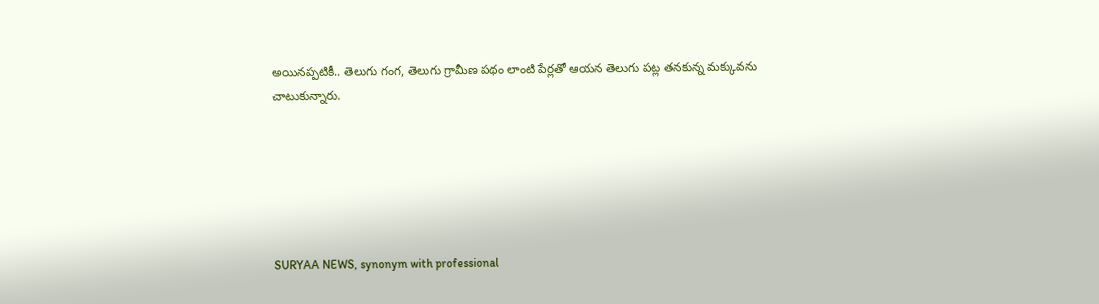అయినప్పటికీ.. తెలుగు గంగ, తెలుగు గ్రామీణ పథం లాంటి పేర్లతో ఆయన తెలుగు పట్ల తనకున్న మక్కువను చాటుకున్నారు.






SURYAA NEWS, synonym with professional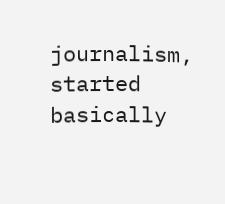journalism, started basically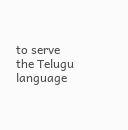to serve the Telugu language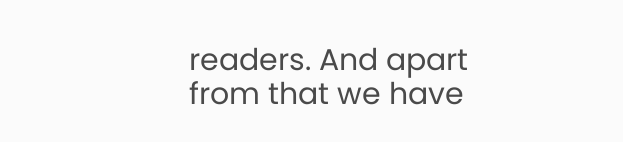readers. And apart from that we have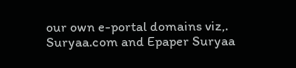our own e-portal domains viz,. Suryaa.com and Epaper Suryaa